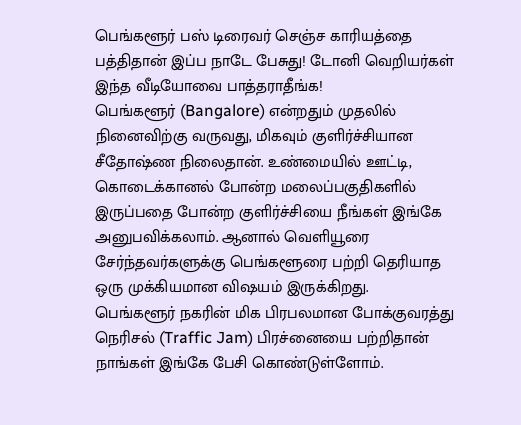பெங்களூர் பஸ் டிரைவர் செஞ்ச காரியத்தை பத்திதான் இப்ப நாடே பேசுது! டோனி வெறியர்கள் இந்த வீடியோவை பாத்தராதீங்க!
பெங்களூர் (Bangalore) என்றதும் முதலில் நினைவிற்கு வருவது, மிகவும் குளிர்ச்சியான சீதோஷ்ண நிலைதான். உண்மையில் ஊட்டி, கொடைக்கானல் போன்ற மலைப்பகுதிகளில் இருப்பதை போன்ற குளிர்ச்சியை நீங்கள் இங்கே அனுபவிக்கலாம். ஆனால் வெளியூரை சேர்ந்தவர்களுக்கு பெங்களூரை பற்றி தெரியாத ஒரு முக்கியமான விஷயம் இருக்கிறது.
பெங்களூர் நகரின் மிக பிரபலமான போக்குவரத்து நெரிசல் (Traffic Jam) பிரச்னையை பற்றிதான் நாங்கள் இங்கே பேசி கொண்டுள்ளோம்.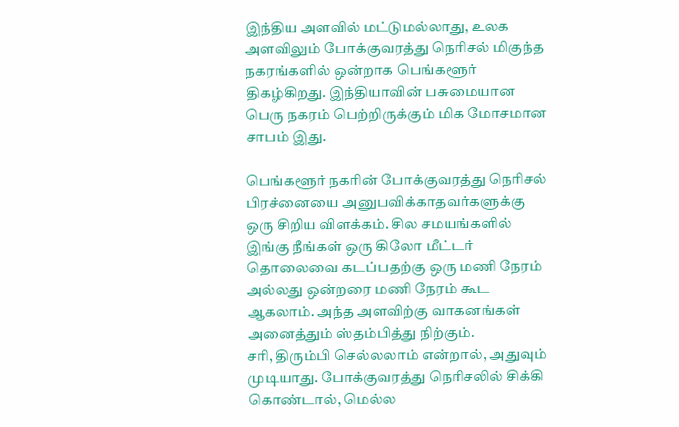இந்திய அளவில் மட்டுமல்லாது, உலக அளவிலும் போக்குவரத்து நெரிசல் மிகுந்த நகரங்களில் ஒன்றாக பெங்களூர் திகழ்கிறது. இந்தியாவின் பசுமையான பெரு நகரம் பெற்றிருக்கும் மிக மோசமான சாபம் இது.

பெங்களூர் நகரின் போக்குவரத்து நெரிசல் பிரச்னையை அனுபவிக்காதவர்களுக்கு ஒரு சிறிய விளக்கம். சில சமயங்களில் இங்கு நீங்கள் ஒரு கிலோ மீட்டர் தொலைவை கடப்பதற்கு ஒரு மணி நேரம் அல்லது ஒன்றரை மணி நேரம் கூட ஆகலாம். அந்த அளவிற்கு வாகனங்கள் அனைத்தும் ஸ்தம்பித்து நிற்கும்.
சரி, திரும்பி செல்லலாம் என்றால், அதுவும் முடியாது. போக்குவரத்து நெரிசலில் சிக்கி கொண்டால், மெல்ல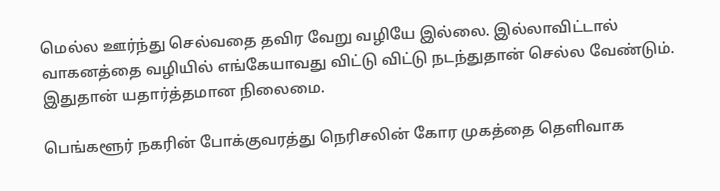மெல்ல ஊர்ந்து செல்வதை தவிர வேறு வழியே இல்லை. இல்லாவிட்டால் வாகனத்தை வழியில் எங்கேயாவது விட்டு விட்டு நடந்துதான் செல்ல வேண்டும். இதுதான் யதார்த்தமான நிலைமை.

பெங்களூர் நகரின் போக்குவரத்து நெரிசலின் கோர முகத்தை தெளிவாக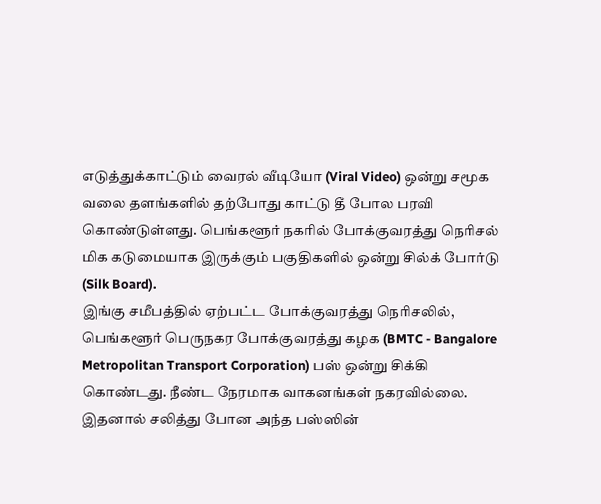எடுத்துக்காட்டும் வைரல் வீடியோ (Viral Video) ஒன்று சமூக வலை தளங்களில் தற்போது காட்டு தீ போல பரவி கொண்டுள்ளது. பெங்களூர் நகரில் போக்குவரத்து நெரிசல் மிக கடுமையாக இருக்கும் பகுதிகளில் ஒன்று சில்க் போர்டு (Silk Board).
இங்கு சமீபத்தில் ஏற்பட்ட போக்குவரத்து நெரிசலில், பெங்களூர் பெருநகர போக்குவரத்து கழக (BMTC - Bangalore Metropolitan Transport Corporation) பஸ் ஒன்று சிக்கி கொண்டது. நீண்ட நேரமாக வாகனங்கள் நகரவில்லை. இதனால் சலித்து போன அந்த பஸ்ஸின்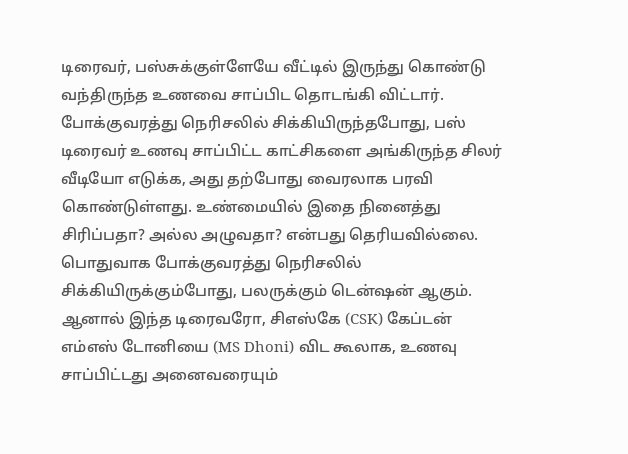டிரைவர், பஸ்சுக்குள்ளேயே வீட்டில் இருந்து கொண்டு வந்திருந்த உணவை சாப்பிட தொடங்கி விட்டார்.
போக்குவரத்து நெரிசலில் சிக்கியிருந்தபோது, பஸ் டிரைவர் உணவு சாப்பிட்ட காட்சிகளை அங்கிருந்த சிலர் வீடியோ எடுக்க, அது தற்போது வைரலாக பரவி கொண்டுள்ளது. உண்மையில் இதை நினைத்து சிரிப்பதா? அல்ல அழுவதா? என்பது தெரியவில்லை. பொதுவாக போக்குவரத்து நெரிசலில் சிக்கியிருக்கும்போது, பலருக்கும் டென்ஷன் ஆகும்.
ஆனால் இந்த டிரைவரோ, சிஎஸ்கே (CSK) கேப்டன் எம்எஸ் டோனியை (MS Dhoni) விட கூலாக, உணவு சாப்பிட்டது அனைவரையும்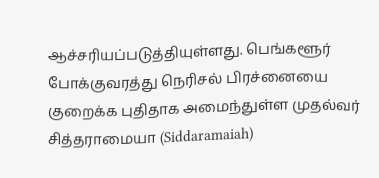ஆச்சரியப்படுத்தியுள்ளது. பெங்களூர் போக்குவரத்து நெரிசல் பிரச்னையை குறைக்க புதிதாக அமைந்துள்ள முதல்வர் சித்தராமையா (Siddaramaiah)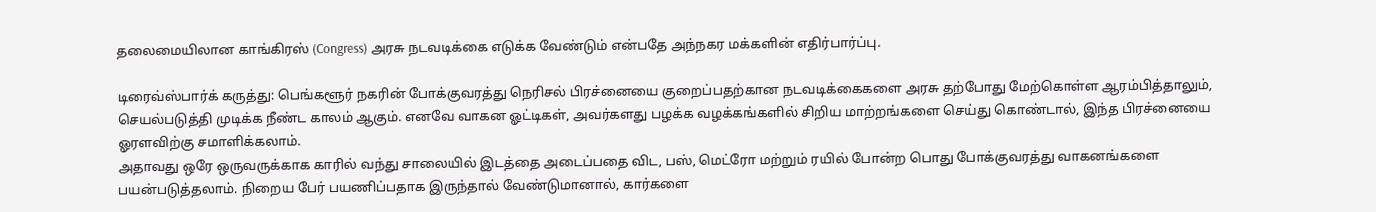தலைமையிலான காங்கிரஸ் (Congress) அரசு நடவடிக்கை எடுக்க வேண்டும் என்பதே அந்நகர மக்களின் எதிர்பார்ப்பு.

டிரைவ்ஸ்பார்க் கருத்து: பெங்களூர் நகரின் போக்குவரத்து நெரிசல் பிரச்னையை குறைப்பதற்கான நடவடிக்கைகளை அரசு தற்போது மேற்கொள்ள ஆரம்பித்தாலும், செயல்படுத்தி முடிக்க நீண்ட காலம் ஆகும். எனவே வாகன ஓட்டிகள், அவர்களது பழக்க வழக்கங்களில் சிறிய மாற்றங்களை செய்து கொண்டால், இந்த பிரச்னையை ஓரளவிற்கு சமாளிக்கலாம்.
அதாவது ஒரே ஒருவருக்காக காரில் வந்து சாலையில் இடத்தை அடைப்பதை விட, பஸ், மெட்ரோ மற்றும் ரயில் போன்ற பொது போக்குவரத்து வாகனங்களை பயன்படுத்தலாம். நிறைய பேர் பயணிப்பதாக இருந்தால் வேண்டுமானால், கார்களை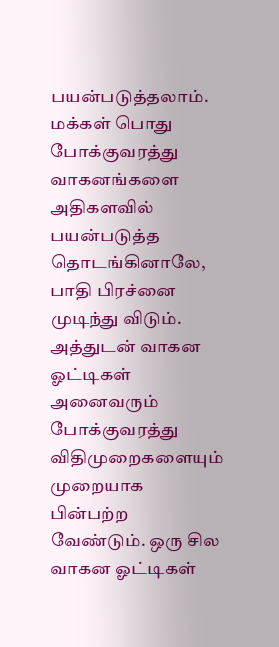பயன்படுத்தலாம். மக்கள் பொது போக்குவரத்து வாகனங்களை அதிகளவில் பயன்படுத்த தொடங்கினாலே, பாதி பிரச்னை முடிந்து விடும்.
அத்துடன் வாகன ஓட்டிகள் அனைவரும் போக்குவரத்து விதிமுறைகளையும் முறையாக பின்பற்ற வேண்டும். ஒரு சில வாகன ஓட்டிகள்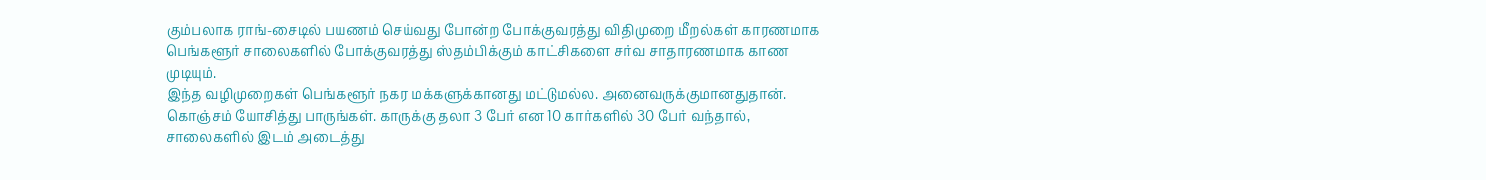கும்பலாக ராங்-சைடில் பயணம் செய்வது போன்ற போக்குவரத்து விதிமுறை மீறல்கள் காரணமாக பெங்களூர் சாலைகளில் போக்குவரத்து ஸ்தம்பிக்கும் காட்சிகளை சர்வ சாதாரணமாக காண முடியும்.
இந்த வழிமுறைகள் பெங்களூர் நகர மக்களுக்கானது மட்டுமல்ல. அனைவருக்குமானதுதான். கொஞ்சம் யோசித்து பாருங்கள். காருக்கு தலா 3 பேர் என 10 கார்களில் 30 பேர் வந்தால், சாலைகளில் இடம் அடைத்து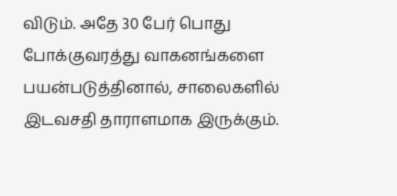விடும். அதே 30 பேர் பொது போக்குவரத்து வாகனங்களை பயன்படுத்தினால், சாலைகளில் இடவசதி தாராளமாக இருக்கும்.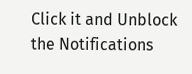Click it and Unblock the Notifications